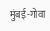मुंबई-गोवा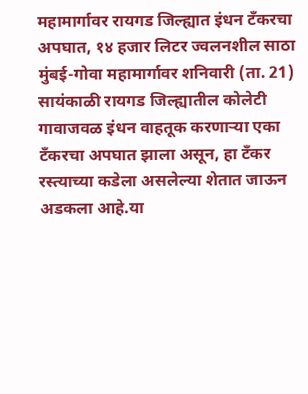महामार्गावर रायगड जिल्ह्यात इंधन टँकरचा अपघात, १४ हजार लिटर ज्वलनशील साठा
मुंबई-गोवा महामार्गावर शनिवारी (ता. 21) सायंकाळी रायगड जिल्ह्यातील कोलेटी गावाजवळ इंधन वाहतूक करणाऱ्या एका टँकरचा अपघात झाला असून, हा टँकर रस्त्याच्या कडेला असलेल्या शेतात जाऊन अडकला आहे.या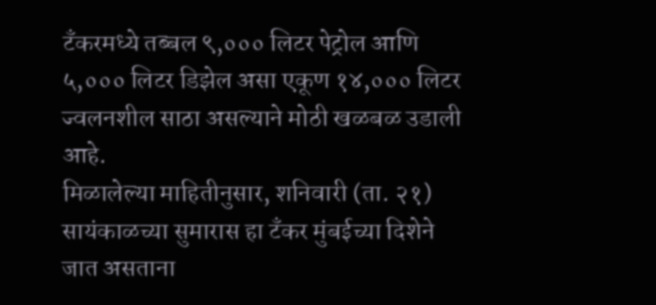टँकरमध्ये तब्बल ९,००० लिटर पेट्रोल आणि ५,००० लिटर डिझेल असा एकूण १४,००० लिटर ज्वलनशील साठा असल्याने मोठी खळबळ उडाली आहे.
मिळालेल्या माहितीनुसार, शनिवारी (ता. २१) सायंकाळच्या सुमारास हा टँकर मुंबईच्या दिशेने जात असताना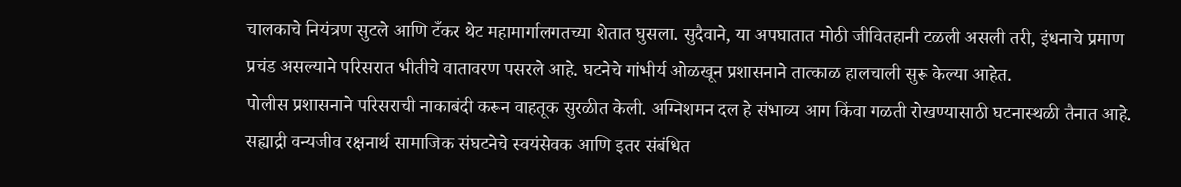चालकाचे नियंत्रण सुटले आणि टँकर थेट महामार्गालगतच्या शेतात घुसला. सुदैवाने, या अपघातात मोठी जीवितहानी टळली असली तरी, इंधनाचे प्रमाण प्रचंड असल्याने परिसरात भीतीचे वातावरण पसरले आहे. घटनेचे गांभीर्य ओळखून प्रशासनाने तात्काळ हालचाली सुरू केल्या आहेत.
पोलीस प्रशासनाने परिसराची नाकाबंदी करून वाहतूक सुरळीत केली. अग्निशमन दल हे संभाव्य आग किंवा गळती रोखण्यासाठी घटनास्थळी तैनात आहे. सह्याद्री वन्यजीव रक्षनार्थ सामाजिक संघटनेचे स्वयंसेवक आणि इतर संबंधित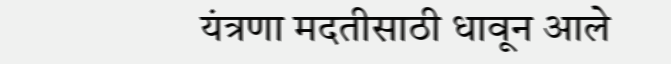यंत्रणा मदतीसाठी धावून आले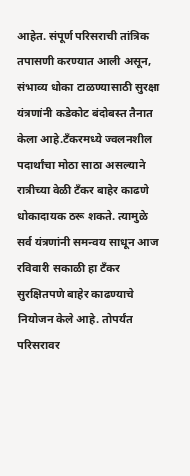आहेत. संपूर्ण परिसराची तांत्रिक तपासणी करण्यात आली असून, संभाव्य धोका टाळण्यासाठी सुरक्षा यंत्रणांनी कडेकोट बंदोबस्त तैनात केला आहे.टँकरमध्ये ज्वलनशील पदार्थांचा मोठा साठा असल्याने रात्रीच्या वेळी टँकर बाहेर काढणे धोकादायक ठरू शकते. त्यामुळे सर्व यंत्रणांनी समन्वय साधून आज रविवारी सकाळी हा टँकर सुरक्षितपणे बाहेर काढण्याचे नियोजन केले आहे. तोपर्यंत परिसरावर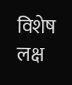विशेष लक्ष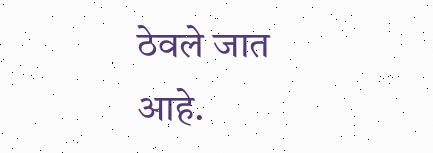ठेवले जात आहे.